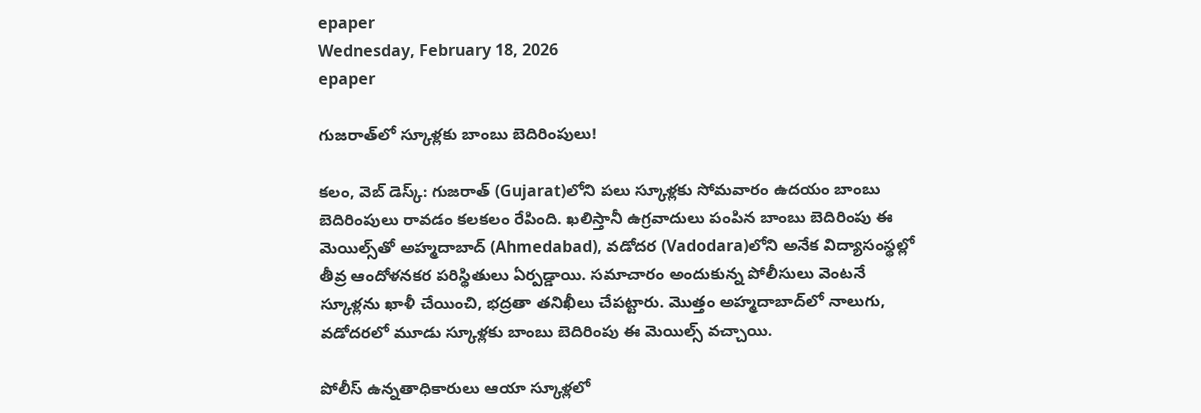epaper
Wednesday, February 18, 2026
epaper

గుజ‌రాత్‌లో స్కూళ్ల‌కు బాంబు బెదిరింపులు!

క‌లం, వెబ్ డెస్క్‌: గుజరాత్‌ (Gujarat)లోని ప‌లు స్కూళ్ల‌కు సోమవారం ఉదయం బాంబు బెదిరింపులు రావ‌డం క‌ల‌క‌లం రేపింది. ఖలిస్తానీ ఉగ్రవాదులు పంపిన‌ బాంబు బెదిరింపు ఈ మెయిల్స్‌తో అహ్మదాబాద్ (Ahmedabad), వడోదర‌ (Vadodara)లోని అనేక విద్యాసంస్థల్లో తీవ్ర ఆందోళ‌నకర ప‌రిస్థితులు ఏర్ప‌డ్డాయి. స‌మాచారం అందుకున్న పోలీసులు వెంట‌నే స్కూళ్ల‌ను ఖాళీ చేయించి, భద్రతా తనిఖీలు చేపట్టారు. మొత్తం అహ్మదాబాద్‌లో నాలుగు, వడోదర‌లో మూడు స్కూళ్ల‌కు బాంబు బెదిరింపు ఈ మెయిల్స్ వ‌చ్చాయి.

పోలీస్ ఉన్న‌తాధికారులు ఆయా స్కూళ్ల‌లో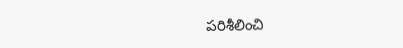ప‌రిశీలించి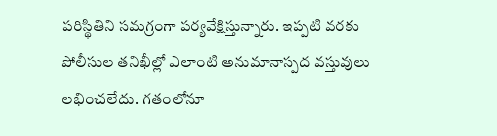పరిస్థితిని సమగ్రంగా పర్యవేక్షిస్తున్నారు. ఇప్ప‌టి వ‌ర‌కు పోలీసుల త‌నిఖీల్లో ఎలాంటి అనుమానాస్ప‌ద వ‌స్తువులు ల‌భించ‌లేదు. గ‌తంలోనూ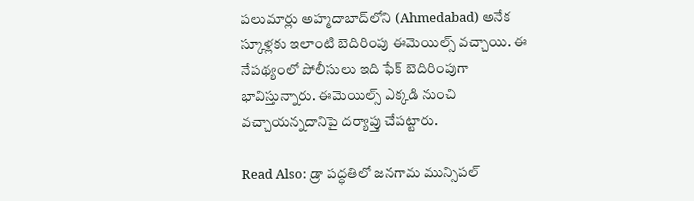ప‌లుమార్లు అహ్మదాబాద్‌లోని (Ahmedabad) అనేక స్కూళ్ల‌కు ఇలాంటి బెదిరింపు ఈమెయిల్స్ వ‌చ్చాయి. ఈ నేప‌థ్యంలో పోలీసులు ఇది ఫేక్ బెదిరింపుగా భావిస్తున్నారు. ఈమెయిల్స్ ఎక్క‌డి నుంచి వ‌చ్చాయ‌న్న‌దానిపై దర్యాప్తు చేప‌ట్టారు.

Read Also: డ్రా పద్ధతిలో జనగామ మున్సిపల్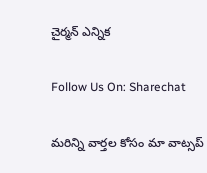చైర్మన్ ఎన్నిక

Follow Us On: Sharechat

మ‌రిన్ని వార్త‌ల కోసం మా వాట్స‌ప్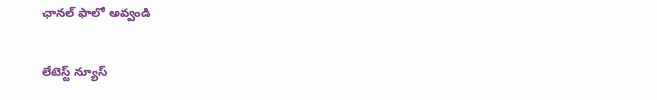ఛాన‌ల్ ఫాలో అవ్వండి

లేటెస్ట్ న్యూస్‌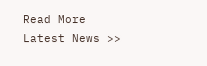Read More Latest News >>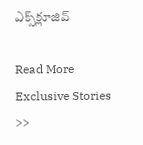ఎక్స్‌క్లూజివ్‌

Read More Exclusive Stories >>